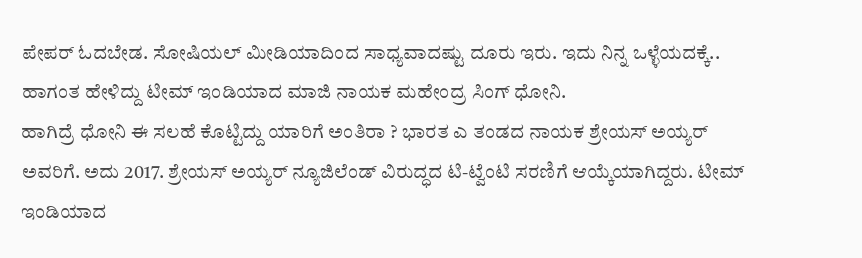ಪೇಪರ್ ಓದಬೇಡ. ಸೋಷಿಯಲ್ ಮೀಡಿಯಾದಿಂದ ಸಾಧ್ಯವಾದಷ್ಟು ದೂರು ಇರು. ಇದು ನಿನ್ನ ಒಳ್ಳೆಯದಕ್ಕೆ.. ಹಾಗಂತ ಹೇಳಿದ್ದು ಟೀಮ್ ಇಂಡಿಯಾದ ಮಾಜಿ ನಾಯಕ ಮಹೇಂದ್ರ ಸಿಂಗ್ ಧೋನಿ.
ಹಾಗಿದ್ರೆ ಧೋನಿ ಈ ಸಲಹೆ ಕೊಟ್ಟಿದ್ದು ಯಾರಿಗೆ ಅಂತಿರಾ ? ಭಾರತ ಎ ತಂಡದ ನಾಯಕ ಶ್ರೇಯಸ್ ಅಯ್ಯರ್ ಅವರಿಗೆ. ಅದು 2017. ಶ್ರೇಯಸ್ ಅಯ್ಯರ್ ನ್ಯೂಜಿಲೆಂಡ್ ವಿರುದ್ಧದ ಟಿ-ಟ್ವೆಂಟಿ ಸರಣಿಗೆ ಆಯ್ಕೆಯಾಗಿದ್ದರು. ಟೀಮ್ ಇಂಡಿಯಾದ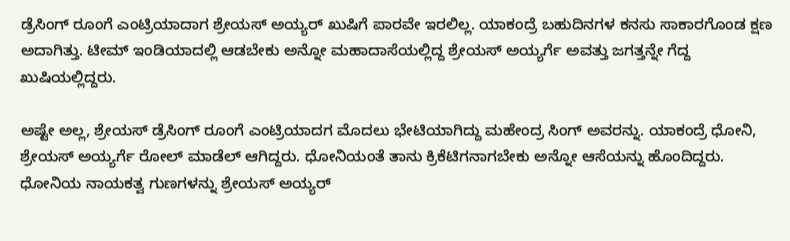ಡ್ರೆಸಿಂಗ್ ರೂಂಗೆ ಎಂಟ್ರಿಯಾದಾಗ ಶ್ರೇಯಸ್ ಅಯ್ಯರ್ ಖುಷಿಗೆ ಪಾರವೇ ಇರಲಿಲ್ಲ. ಯಾಕಂದ್ರೆ ಬಹುದಿನಗಳ ಕನಸು ಸಾಕಾರಗೊಂಡ ಕ್ಷಣ ಅದಾಗಿತ್ತು. ಟೀಮ್ ಇಂಡಿಯಾದಲ್ಲಿ ಆಡಬೇಕು ಅನ್ನೋ ಮಹಾದಾಸೆಯಲ್ಲಿದ್ದ ಶ್ರೇಯಸ್ ಅಯ್ಯರ್ಗೆ ಅವತ್ತು ಜಗತ್ತನ್ನೇ ಗೆದ್ದ ಖುಷಿಯಲ್ಲಿದ್ದರು.

ಅಷ್ಟೇ ಅಲ್ಲ, ಶ್ರೇಯಸ್ ಡ್ರೆಸಿಂಗ್ ರೂಂಗೆ ಎಂಟ್ರಿಯಾದಗ ಮೊದಲು ಭೇಟಿಯಾಗಿದ್ದು ಮಹೇಂದ್ರ ಸಿಂಗ್ ಅವರನ್ನು. ಯಾಕಂದ್ರೆ ಧೋನಿ, ಶ್ರೇಯಸ್ ಅಯ್ಯರ್ಗೆ ರೋಲ್ ಮಾಡೆಲ್ ಆಗಿದ್ದರು. ಧೋನಿಯಂತೆ ತಾನು ಕ್ರಿಕೆಟಿಗನಾಗಬೇಕು ಅನ್ನೋ ಆಸೆಯನ್ನು ಹೊಂದಿದ್ದರು. ಧೋನಿಯ ನಾಯಕತ್ವ ಗುಣಗಳನ್ನು ಶ್ರೇಯಸ್ ಅಯ್ಯರ್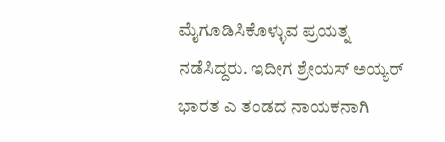ಮೈಗೂಡಿಸಿಕೊಳ್ಳುವ ಪ್ರಯತ್ನ ನಡೆಸಿದ್ದರು. ಇದೀಗ ಶ್ರೇಯಸ್ ಅಯ್ಯರ್ ಭಾರತ ಎ ತಂಡದ ನಾಯಕನಾಗಿ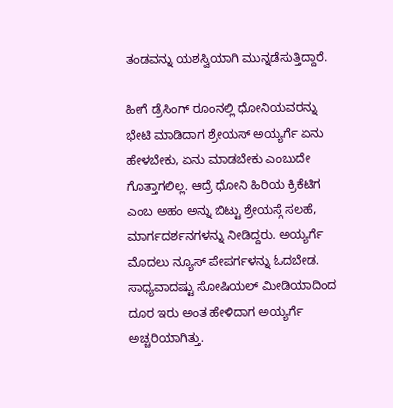ತಂಡವನ್ನು ಯಶಸ್ವಿಯಾಗಿ ಮುನ್ನಡೆಸುತ್ತಿದ್ದಾರೆ.

ಹೀಗೆ ಡ್ರೆಸಿಂಗ್ ರೂಂನಲ್ಲಿ ಧೋನಿಯವರನ್ನು ಭೇಟಿ ಮಾಡಿದಾಗ ಶ್ರೇಯಸ್ ಅಯ್ಯರ್ಗೆ ಏನು ಹೇಳಬೇಕು, ಏನು ಮಾಡಬೇಕು ಎಂಬುದೇ ಗೊತ್ತಾಗಲಿಲ್ಲ. ಆದ್ರೆ ಧೋನಿ ಹಿರಿಯ ಕ್ರಿಕೆಟಿಗ ಎಂಬ ಅಹಂ ಅನ್ನು ಬಿಟ್ಟು ಶ್ರೇಯಸ್ಗೆ ಸಲಹೆ, ಮಾರ್ಗದರ್ಶನಗಳನ್ನು ನೀಡಿದ್ದರು. ಅಯ್ಯರ್ಗೆ ಮೊದಲು ನ್ಯೂಸ್ ಪೇಪರ್ಗಳನ್ನು ಓದಬೇಡ. ಸಾಧ್ಯವಾದಷ್ಟು ಸೋಷಿಯಲ್ ಮೀಡಿಯಾದಿಂದ ದೂರ ಇರು ಅಂತ ಹೇಳಿದಾಗ ಅಯ್ಯರ್ಗೆ ಅಚ್ಚರಿಯಾಗಿತ್ತು.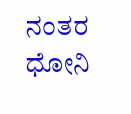ನಂತರ ಧೋನಿ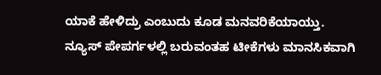ಯಾಕೆ ಹೇಳಿದ್ರು ಎಂಬುದು ಕೂಡ ಮನವರಿಕೆಯಾಯ್ತು. ನ್ಯೂಸ್ ಪೇಪರ್ಗಳಲ್ಲಿ ಬರುವಂತಹ ಟೀಕೆಗಳು ಮಾನಸಿಕವಾಗಿ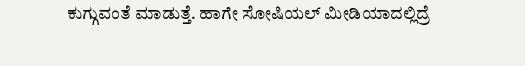ಕುಗ್ಗುವಂತೆ ಮಾಡುತ್ತೆ. ಹಾಗೇ ಸೋಷಿಯಲ್ ಮೀಡಿಯಾದಲ್ಲಿದ್ರೆ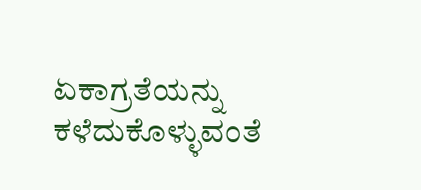ಏಕಾಗ್ರತೆಯನ್ನು ಕಳೆದುಕೊಳ್ಳುವಂತೆ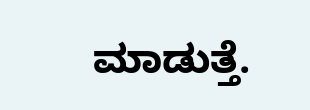ಮಾಡುತ್ತೆ.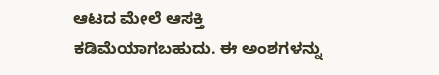ಆಟದ ಮೇಲೆ ಆಸಕ್ತಿ ಕಡಿಮೆಯಾಗಬಹುದು. ಈ ಅಂಶಗಳನ್ನು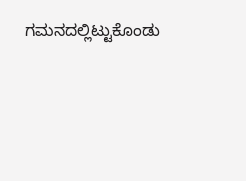ಗಮನದಲ್ಲಿಟ್ಟುಕೊಂಡು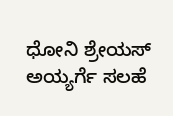ಧೋನಿ ಶ್ರೇಯಸ್ ಅಯ್ಯರ್ಗೆ ಸಲಹೆ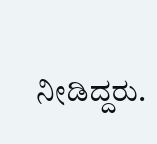ನೀಡಿದ್ದರು.